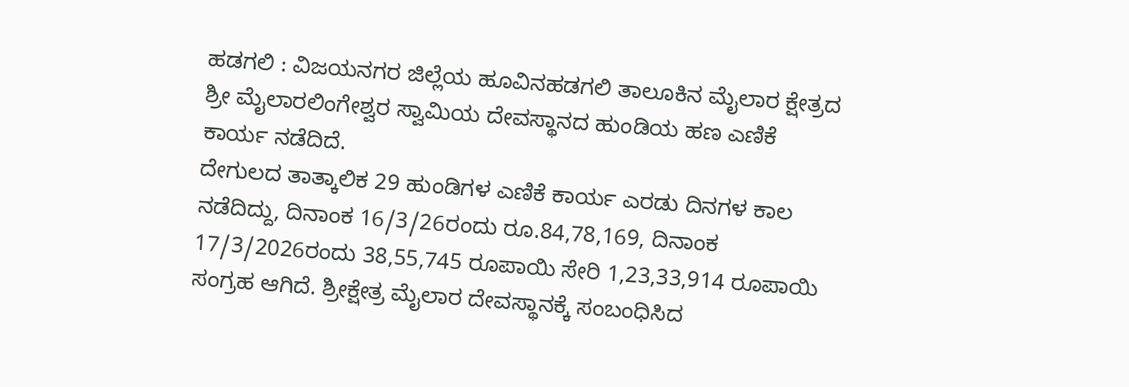ಹಡಗಲಿ : ವಿಜಯನಗರ ಜಿಲ್ಲೆಯ ಹೂವಿನಹಡಗಲಿ ತಾಲೂಕಿನ ಮೈಲಾರ ಕ್ಷೇತ್ರದ ಶ್ರೀ ಮೈಲಾರಲಿಂಗೇಶ್ವರ ಸ್ವಾಮಿಯ ದೇವಸ್ಥಾನದ ಹುಂಡಿಯ ಹಣ ಎಣಿಕೆ ಕಾರ್ಯ ನಡೆದಿದೆ.
ದೇಗುಲದ ತಾತ್ಕಾಲಿಕ 29 ಹುಂಡಿಗಳ ಎಣಿಕೆ ಕಾರ್ಯ ಎರಡು ದಿನಗಳ ಕಾಲ ನಡೆದಿದ್ದು, ದಿನಾಂಕ 16/3/26ರಂದು ರೂ.84,78,169, ದಿನಾಂಕ 17/3/2026ರಂದು 38,55,745 ರೂಪಾಯಿ ಸೇರಿ 1,23,33,914 ರೂಪಾಯಿ ಸಂಗ್ರಹ ಆಗಿದೆ. ಶ್ರೀಕ್ಷೇತ್ರ ಮೈಲಾರ ದೇವಸ್ಥಾನಕ್ಕೆ ಸಂಬಂಧಿಸಿದ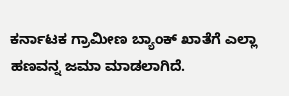ಕರ್ನಾಟಕ ಗ್ರಾಮೀಣ ಬ್ಯಾಂಕ್ ಖಾತೆಗೆ ಎಲ್ಲಾ ಹಣವನ್ನ ಜಮಾ ಮಾಡಲಾಗಿದೆ.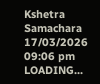Kshetra Samachara
17/03/2026 09:06 pm
LOADING...